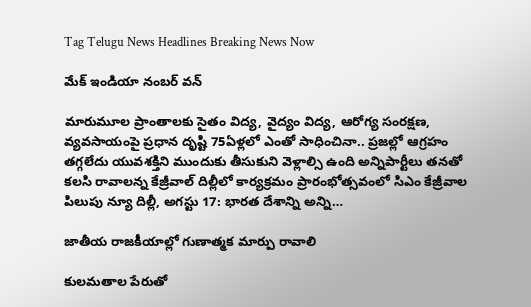Tag Telugu News Headlines Breaking News Now

మేక్‌ ఇం‌డియా నంబర్‌ ‌వన్‌

మారుమూల ప్రాంతాలకు సైతం విద్య, వైద్యం విద్య, ఆరోగ్య సంరక్షణ, వ్యవసాయంపై ప్రధాన దృష్టి 75ఏళ్లలో ఎంతో సాధించినా.. ప్రజల్లో ఆగ్రహం తగ్గలేదు యువశక్తిని ముందుకు తీసుకుని వెళ్లాల్సి ఉంది అన్నిపార్టీలు తనతో కలసి రావాలన్న కేజ్రీవాల్‌ ‌దిల్లీలో కార్యక్రమం ప్రారంభోత్సవంలో సిఎం కేజ్రీవాల పిలుపు న్యూ దిల్లీ, అగస్టు 17: భారత దేశాన్ని అన్ని…

జాతీయ రాజకీయాల్లో గుణాత్మక మార్పు రావాలి

కులమతాల పేరుతో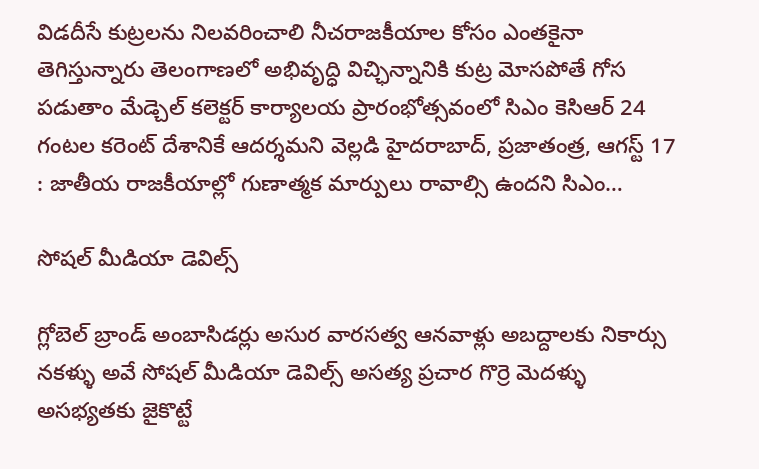విడదీసే కుట్రలను నిలవరించాలి నీచరాజకీయాల కోసం ఎంతకైనా తెగిస్తున్నారు తెలంగాణలో అభివృద్ధి విచ్ఛిన్నానికి కుట్ర మోసపోతే గోస పడుతాం మేడ్చెల్‌ ‌కలెక్టర్‌ ‌కార్యాలయ ప్రారంభోత్సవంలో సిఎం కెసిఆర్‌ 24 గంటల కరెంట్‌ ‌దేశానికే ఆదర్శమని వెల్లడి హైదరాబాద్‌, ప్రజాతంత్ర, ఆగస్ట్ 17 : జాతీయ రాజకీయాల్లో గుణాత్మక మార్పులు రావాల్సి ఉందని సిఎం…

సోషల్‌ ‌మీడియా డెవిల్స్

గ్లోబెల్‌ ‌బ్రాండ్‌ అం‌బాసిడర్లు అసుర వారసత్వ ఆనవాళ్లు అబద్దాలకు నికార్సు నకళ్ళు అవే సోషల్‌ ‌మీడియా డెవిల్స్ అసత్య ప్రచార గొర్రె మెదళ్ళు అసభ్యతకు జైకొట్టే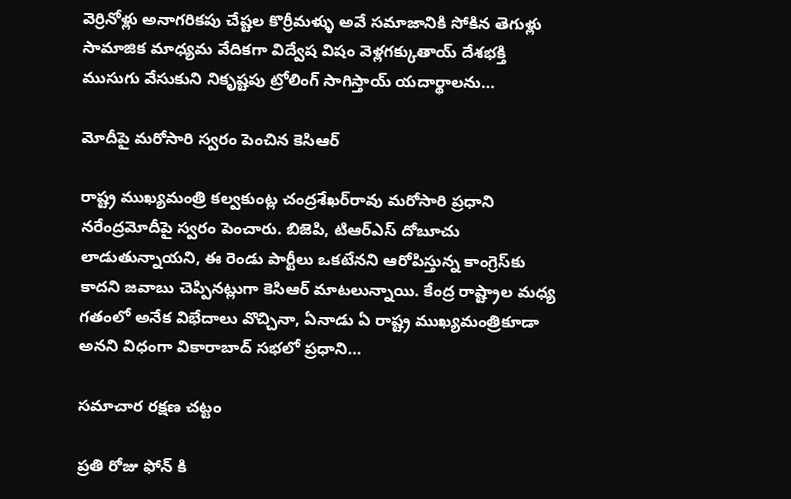వెర్రినోళ్లు అనాగరికపు చేష్టల కొర్రీమళ్ళు అవే సమాజానికి సోకిన తెగుళ్లు సామాజిక మాధ్యమ వేదికగా విద్వేష విషం వెళ్లగక్కుతాయ్‌ ‌దేశభక్తి ముసుగు వేసుకుని నికృష్టపు ట్రోలింగ్‌ ‌సాగిస్తాయ్‌ ‌యదార్థాలను…

మోదీపై మరోసారి స్వరం పెంచిన కెసిఆర్‌

రాష్ట్ర ముఖ్యమంత్రి కల్వకుంట్ల చంద్రశేఖర్‌రావు మరోసారి ప్రధాని నరేంద్రమోదీపై స్వరం పెంచారు. బిజెపి, టిఆర్‌ఎస్‌ ‌దోబూచు లాడుతున్నాయని, ఈ రెండు పార్టీలు ఒకటేనని ఆరోపిస్తున్న కాంగ్రెస్‌కు కాదని జవాబు చెప్పినట్లుగా కెసిఆర్‌ ‌మాటలున్నాయి. కేంద్ర రాష్ట్రాల మధ్య గతంలో అనేక విభేదాలు వొచ్చినా, ఏనాడు ఏ రాష్ట్ర ముఖ్యమంత్రికూడా అనని విధంగా వికారాబాద్‌ ‌సభలో ప్రధాని…

సమాచార రక్షణ చట్టం

ప్రతి రోజు ఫోన్‌ ‌కి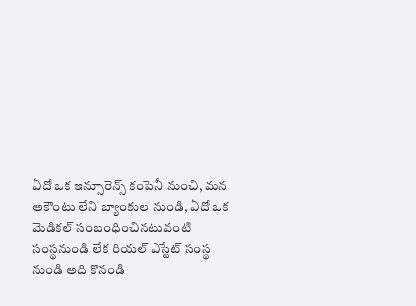ఏదో ఒక ఇన్సూరెన్స్ ‌కంపెనీ నుంచి, మన అకౌంటు లేని బ్యాంకుల నుండి, ఏదో ఒక మెడికల్‌ ‌సంబంధించినటువంటి సంస్థనుండి లేక రియల్‌ ఎస్టేట్‌ ‌సంస్థ నుండి అది కొనండి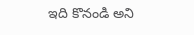ఇది కొనండి అని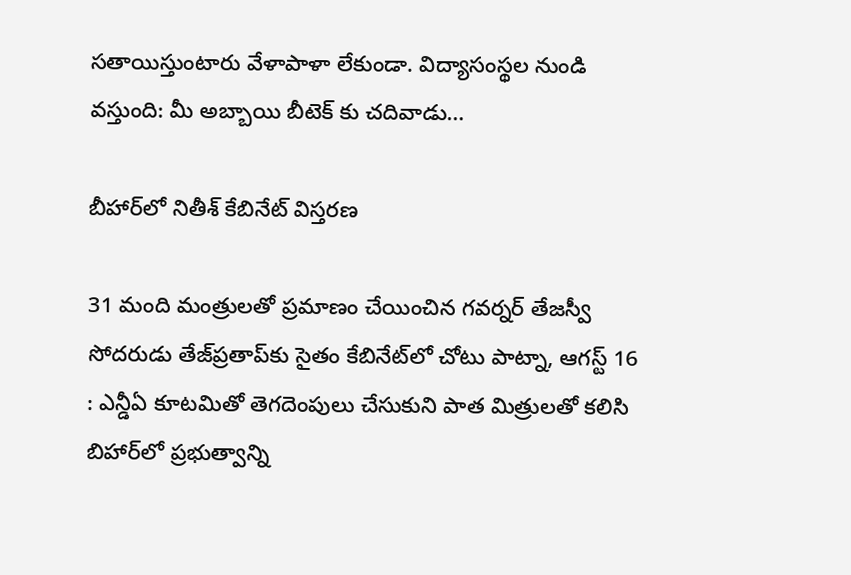సతాయిస్తుంటారు వేళాపాళా లేకుండా. విద్యాసంస్థల నుండి వస్తుంది: మీ అబ్బాయి బీటెక్‌ ‌కు చదివాడు…

బీహార్‌లో నితీశ్‌ ‌కేబినేట్‌ ‌విస్తరణ

31 మంది మంత్రులతో ప్రమాణం చేయించిన గవర్నర్‌ ‌తేజస్వీ సోదరుడు తేజ్‌‌ప్రతాప్‌కు సైతం కేబినేట్‌లో చోటు పాట్నా, ఆగస్ట్ 16 : ఎన్డీఏ కూటమితో తెగదెంపులు చేసుకుని పాత మిత్రులతో కలిసి బిహార్‌లో ప్రభుత్వాన్ని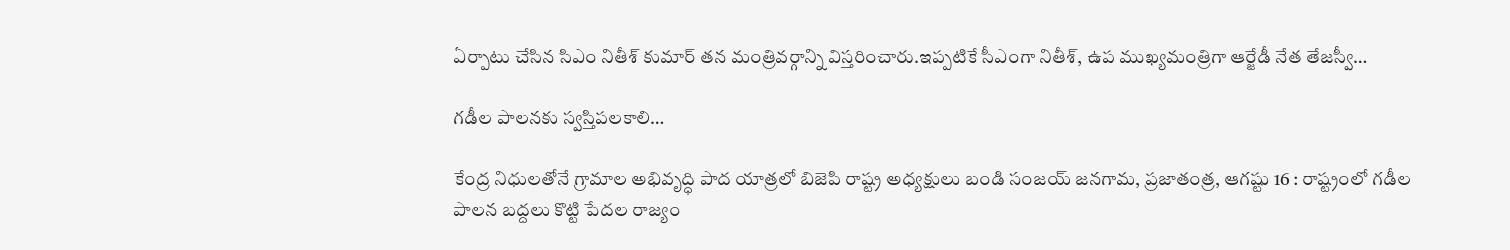ఏర్పాటు చేసిన సిఎం నితీశ్‌ ‌కుమార్‌ ‌తన మంత్రివర్గాన్ని విస్తరించారు.ఇప్పటికే సీఎంగా నితీశ్‌, ఉప ముఖ్యమంత్రిగా ఆర్జేడీ నేత తేజస్వీ…

గడీల పాలనకు స్వస్తిపలకాలి…

కేంద్ర నిధులతోనే గ్రామాల అభివృద్ధి పాద యాత్రలో బిజెపి రాష్ట్ర అధ్యక్షులు బండి సంజయ్‌ ‌జనగామ, ప్రజాతంత్ర, ఆగష్టు 16 : రాష్ట్రంలో గడీల పాలన బద్దలు కొట్టి పేదల రాజ్యం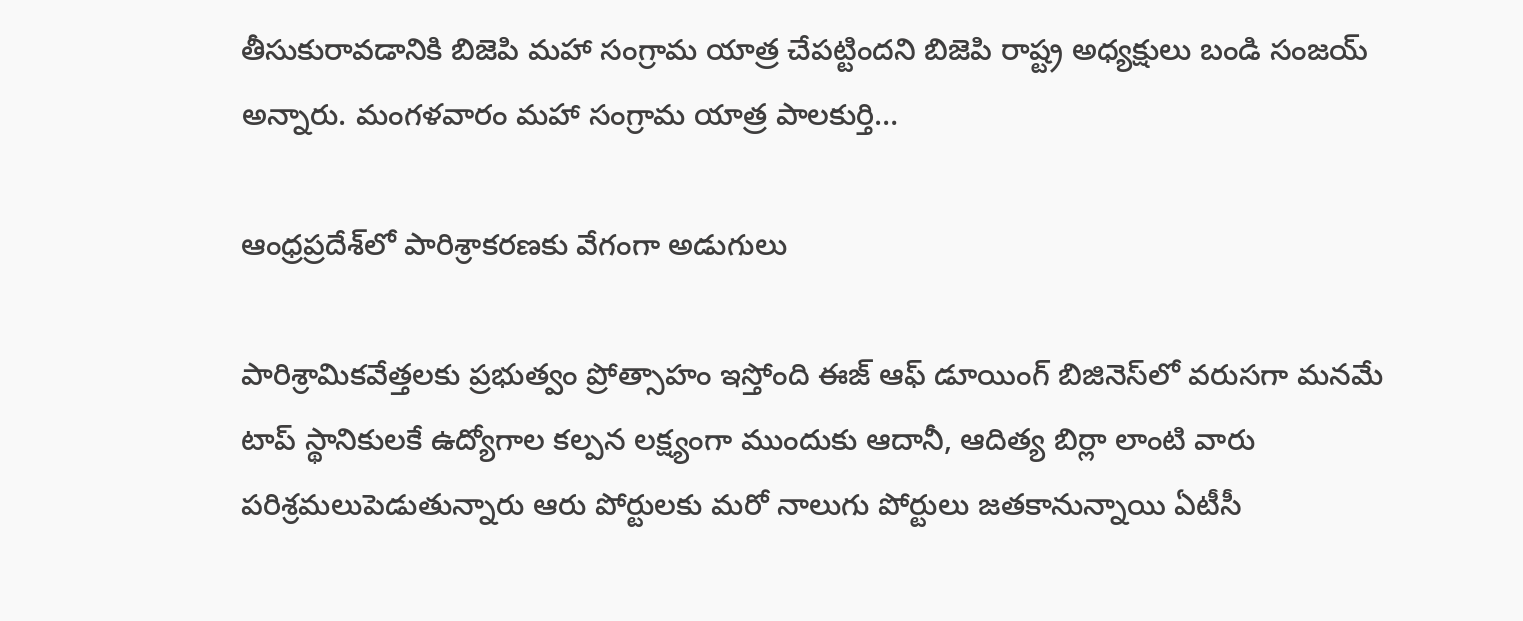తీసుకురావడానికి బిజెపి మహా సంగ్రామ యాత్ర చేపట్టిందని బిజెపి రాష్ట్ర అధ్యక్షులు బండి సంజయ్‌ అన్నారు. మంగళవారం మహా సంగ్రామ యాత్ర పాలకుర్తి…

ఆం‌ధ్రప్రదేశ్‌లో పారిశ్రాకరణకు వేగంగా అడుగులు

పారిశ్రామికవేత్తలకు ప్రభుత్వం ప్రోత్సాహం ఇస్తోంది ఈజ్‌ ఆఫ్‌ ‌డూయింగ్‌ ‌బిజినెస్‌లో వరుసగా మనమే టాప్‌ ‌స్థానికులకే ఉద్యోగాల కల్పన లక్ష్యంగా ముందుకు ఆదానీ, ఆదిత్య బిర్లా లాంటి వారు పరిశ్రమలుపెడుతున్నారు ఆరు పోర్టులకు మరో నాలుగు పోర్టులు జతకానున్నాయి ఏటీసీ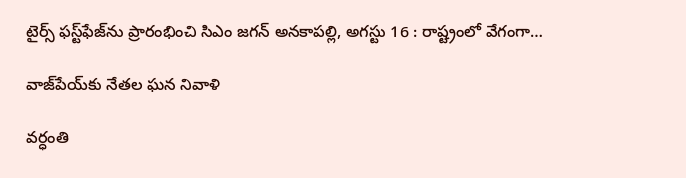టైర్స్ ‌ఫస్ట్‌ఫేజ్‌ను ప్రారంభించి సిఎం జగన్‌ అనకాపల్లి, అగస్టు 16 : రాష్ట్రంలో వేగంగా…

వాజ్‌పేయ్‌కు నేతల ఘన నివాళి

వర్ధంతి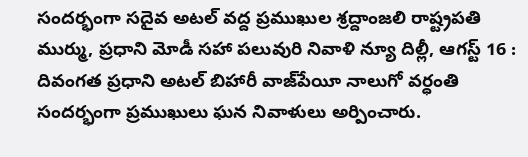సందర్భంగా సదైవ అటల్‌ ‌వద్ద ప్రముఖుల శ్రద్దాంజలి రాష్ట్రపతి ముర్ము, ప్రధాని మోడీ సహా పలువురి నివాళి న్యూ దిల్లీ, ఆగస్ట్ 16 : దివంగత ప్రధాని అటల్‌ ‌బిహారీ వాజ్‌పేయీ నాలుగో వర్ధంతి సందర్భంగా ప్రముఖులు ఘన నివాళులు అర్పించారు.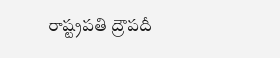రాష్ట్రపతి ద్రౌపదీ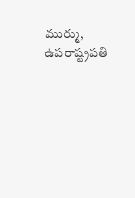ముర్ము, ఉపరాష్ట్రపతి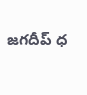జగదీప్‌ ‌ధ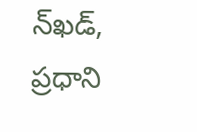న్‌ఖడ్‌, ప్రధాని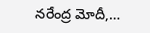నరేంద్ర మోదీ,…